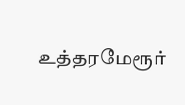உத்தரமேரூர்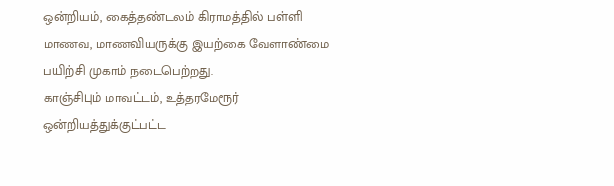ஒன்றியம், கைத்தண்டலம் கிராமத்தில் பள்ளி மாணவ, மாணவியருக்கு இயற்கை வேளாண்மை பயிற்சி முகாம் நடைபெற்றது.
காஞ்சிபும் மாவட்டம், உத்தரமேரூர் ஒன்றியத்துக்குட்பட்ட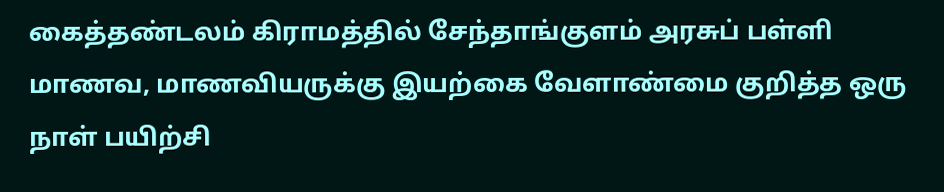கைத்தண்டலம் கிராமத்தில் சேந்தாங்குளம் அரசுப் பள்ளி மாணவ, மாணவியருக்கு இயற்கை வேளாண்மை குறித்த ஒரு நாள் பயிற்சி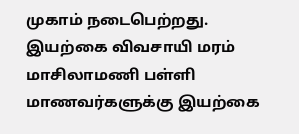முகாம் நடைபெற்றது.
இயற்கை விவசாயி மரம் மாசிலாமணி பள்ளி மாணவர்களுக்கு இயற்கை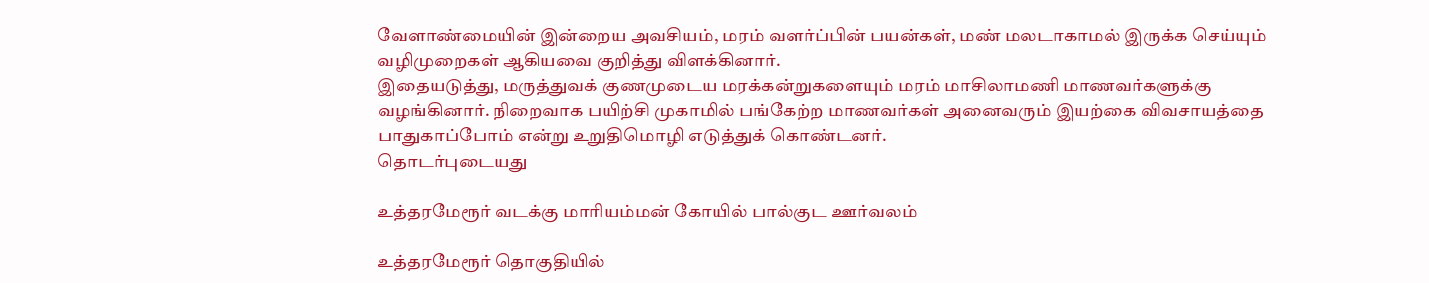வேளாண்மையின் இன்றைய அவசியம், மரம் வளர்ப்பின் பயன்கள், மண் மலடாகாமல் இருக்க செய்யும் வழிமுறைகள் ஆகியவை குறித்து விளக்கினார்.
இதையடுத்து, மருத்துவக் குணமுடைய மரக்கன்றுகளையும் மரம் மாசிலாமணி மாணவர்களுக்கு வழங்கினார். நிறைவாக பயிற்சி முகாமில் பங்கேற்ற மாணவர்கள் அனைவரும் இயற்கை விவசாயத்தை பாதுகாப்போம் என்று உறுதிமொழி எடுத்துக் கொண்டனர்.
தொடர்புடையது

உத்தரமேரூர் வடக்கு மாரியம்மன் கோயில் பால்குட ஊர்வலம்

உத்தரமேரூர் தொகுதியில்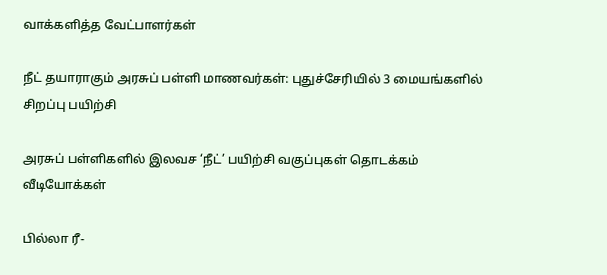வாக்களித்த வேட்பாளர்கள்

நீட் தயாராகும் அரசுப் பள்ளி மாணவர்கள்: புதுச்சேரியில் 3 மையங்களில் சிறப்பு பயிற்சி

அரசுப் பள்ளிகளில் இலவச ‘நீட்’ பயிற்சி வகுப்புகள் தொடக்கம்
வீடியோக்கள்

பில்லா ரீ-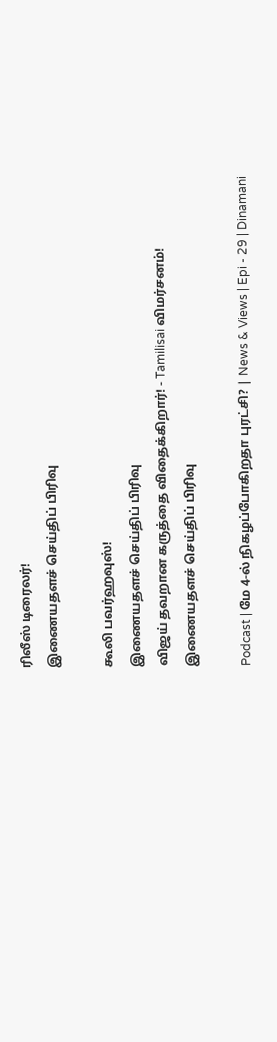ரிலீஸ் டிரைலர்!
இணையதளச் செய்திப் பிரிவு

கூலி பவர்ஹவுஸ்!
இணையதளச் செய்திப் பிரிவு
விஜய் தவறான கருத்தை விதைக்கிறார்! - Tamilisai விமர்சனம்!
இணையதளச் செய்திப் பிரிவு

Podcast | மே 4-ல் நிகழப்போகிறதா புரட்சி? | News & Views | Epi - 29 | Dinamani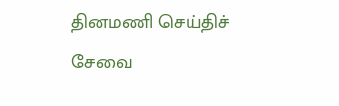தினமணி செய்திச் சேவை